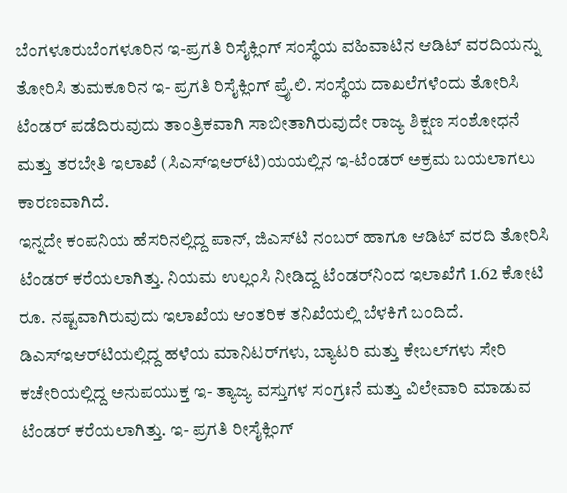ಬೆಂಗಳೂರುಬೆಂಗಳೂರಿನ ಇ-ಪ್ರಗತಿ ರಿಸೈಕ್ಲಿಂಗ್ ಸಂಸ್ಥೆಯ ವಹಿವಾಟಿನ ಆಡಿಟ್ ವರದಿಯನ್ನು ತೋರಿಸಿ ತುಮಕೂರಿನ ಇ- ಪ್ರಗತಿ ರಿಸೈಕ್ಲಿಂಗ್ ಪ್ರೈ.ಲಿ. ಸಂಸ್ಥೆಯ ದಾಖಲೆಗಳೆಂದು ತೋರಿಸಿ ಟೆಂಡರ್ ಪಡೆದಿರುವುದು ತಾಂತ್ರಿಕವಾಗಿ ಸಾಬೀತಾಗಿರುವುದೇ ರಾಜ್ಯ ಶಿಕ್ಷಣ ಸಂಶೋಧನೆ ಮತ್ತು ತರಬೇತಿ ಇಲಾಖೆ (ಸಿಎಸ್‌ಇಆರ್‌ಟಿ)ಯಯಲ್ಲಿನ ಇ-ಟೆಂಡರ್ ಅಕ್ರಮ ಬಯಲಾಗಲು ಕಾರಣವಾಗಿದೆ.
ಇನ್ನದೇ ಕಂಪನಿಯ ಹೆಸರಿನಲ್ಲಿದ್ದ ಪಾನ್, ಜಿಎಸ್‌ಟಿ ನಂಬರ್ ಹಾಗೂ ಆಡಿಟ್ ವರದಿ ತೋರಿಸಿ ಟೆಂಡರ್ ಕರೆಯಲಾಗಿತ್ತು. ನಿಯಮ ಉಲ್ಲಂಸಿ ನೀಡಿದ್ದ ಟೆಂಡರ್‌ನಿಂದ ಇಲಾಖೆಗೆ 1.62 ಕೋಟಿ ರೂ. ನಷ್ಟವಾಗಿರುವುದು ಇಲಾಖೆಯ ಆಂತರಿಕ ತನಿಖೆಯಲ್ಲಿ ಬೆಳಕಿಗೆ ಬಂದಿದೆ.
ಡಿಎಸ್‌ಇಆರ್‌ಟಿಯಲ್ಲಿದ್ದ ಹಳೆಯ ಮಾನಿಟರ್‌ಗಳು, ಬ್ಯಾಟರಿ ಮತ್ತು ಕೇಬಲ್‌ಗಳು ಸೇರಿ ಕಚೇರಿಯಲ್ಲಿದ್ದ ಅನುಪಯುಕ್ತ ಇ- ತ್ಯಾಜ್ಯ ವಸ್ತುಗಳ ಸಂಗ್ರಃನೆ ಮತ್ತು ವಿಲೇವಾರಿ ಮಾಡುವ ಟೆಂಡರ್ ಕರೆಯಲಾಗಿತ್ತು. ಇ- ಪ್ರಗತಿ ರೀಸೈಕ್ಲಿಂಗ್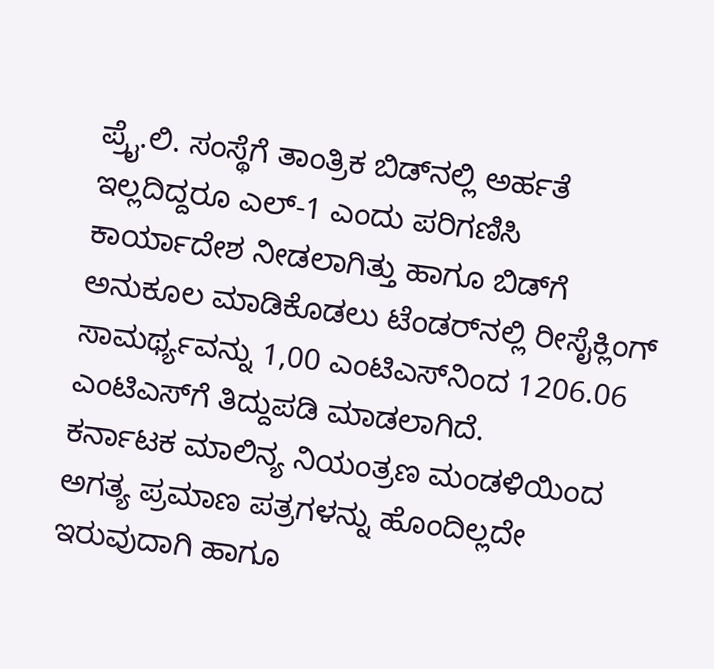ಪ್ರೈ.ಲಿ. ಸಂಸ್ಥೆಗೆ ತಾಂತ್ರಿಕ ಬಿಡ್‌ನಲ್ಲಿ ಅರ್ಹತೆ ಇಲ್ಲದಿದ್ದರೂ ಎಲ್-1 ಎಂದು ಪರಿಗಣಿಸಿ ಕಾರ್ಯಾದೇಶ ನೀಡಲಾಗಿತ್ತು ಹಾಗೂ ಬಿಡ್‌ಗೆ ಅನುಕೂಲ ಮಾಡಿಕೊಡಲು ಟೆಂಡರ್‌ನಲ್ಲಿ ರೀಸೈಕ್ಲಿಂಗ್ ಸಾಮರ್ಥ್ಯವನ್ನು 1,00 ಎಂಟಿಎಸ್‌ನಿಂದ 1206.06 ಎಂಟಿಎಸ್‌ಗೆ ತಿದ್ದುಪಡಿ ಮಾಡಲಾಗಿದೆ.
ಕರ್ನಾಟಕ ಮಾಲಿನ್ಯ ನಿಯಂತ್ರಣ ಮಂಡಳಿಯಿಂದ ಅಗತ್ಯ ಪ್ರಮಾಣ ಪತ್ರಗಳನ್ನು ಹೊಂದಿಲ್ಲದೇ ಇರುವುದಾಗಿ ಹಾಗೂ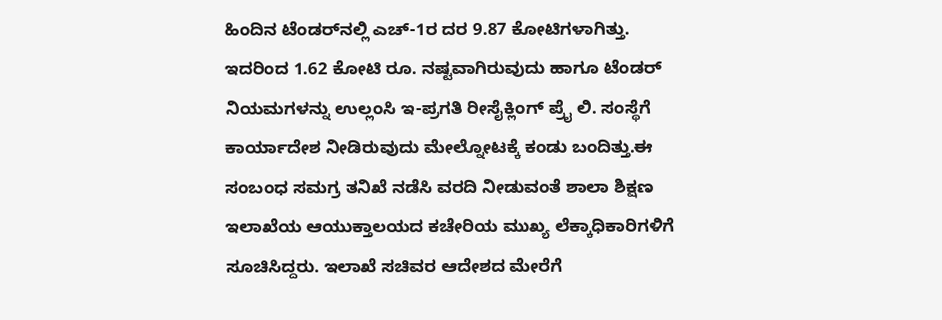ಹಿಂದಿನ ಟೆಂಡರ್‌ನಲ್ಲಿ ಎಚ್-1ರ ದರ 9.87 ಕೋಟಿಗಳಾಗಿತ್ತು. ಇದರಿಂದ 1.62 ಕೋಟಿ ರೂ. ನಷ್ಟವಾಗಿರುವುದು ಹಾಗೂ ಟೆಂಡರ್ ನಿಯಮಗಳನ್ನು ಉಲ್ಲಂಸಿ ಇ-ಪ್ರಗತಿ ರೀಸೈಕ್ಲಿಂಗ್ ಪ್ರೈ ಲಿ. ಸಂಸ್ಥೆಗೆ ಕಾರ್ಯಾದೇಶ ನೀಡಿರುವುದು ಮೇಲ್ನೋಟಕ್ಕೆ ಕಂಡು ಬಂದಿತ್ತು.ಈ ಸಂಬಂಧ ಸಮಗ್ರ ತನಿಖೆ ನಡೆಸಿ ವರದಿ ನೀಡುವಂತೆ ಶಾಲಾ ಶಿಕ್ಷಣ ಇಲಾಖೆಯ ಆಯುಕ್ತಾಲಯದ ಕಚೇರಿಯ ಮುಖ್ಯ ಲೆಕ್ಕಾಧಿಕಾರಿಗಳಿಗೆ ಸೂಚಿಸಿದ್ದರು. ಇಲಾಖೆ ಸಚಿವರ ಆದೇಶದ ಮೇರೆಗೆ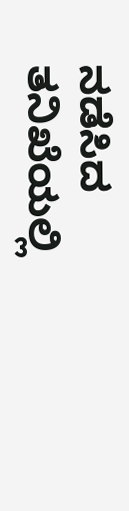ನಡೆಸಿದ ತನಿಖೆಯಲ್ಲಿ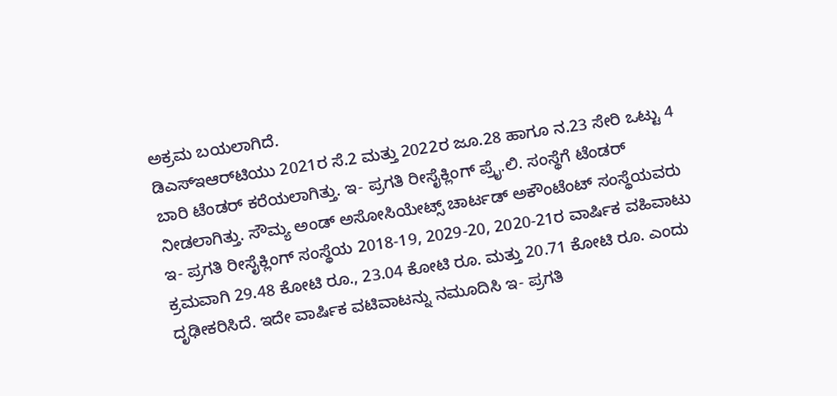ಅಕ್ರಮ ಬಯಲಾಗಿದೆ.
ಡಿಎಸ್‌ಇಆರ್‌ಟಿಯು 2021ರ ಸೆ.2 ಮತ್ತು 2022ರ ಜೂ.28 ಹಾಗೂ ನ.23 ಸೇರಿ ಒಟ್ಟು 4 ಬಾರಿ ಟೆಂಡರ್ ಕರೆಯಲಾಗಿತ್ತು. ಇ- ಪ್ರಗತಿ ರೀಸೈಕ್ಲಿಂಗ್ ಪ್ರೈ.ಲಿ. ಸಂಸ್ಥೆಗೆ ಟೆಂಡರ್ ನೀಡಲಾಗಿತ್ತು. ಸೌಮ್ಯ ಅಂಡ್ ಅಸೋಸಿಯೇಟ್ಸ್ ಚಾರ್ಟಡ್ ಅಕೌಂಟೆಂಟ್ ಸಂಸ್ಥೆಯವರು ಇ- ಪ್ರಗತಿ ರೀಸೈಕ್ಲಿಂಗ್ ಸಂಸ್ಥೆಯ 2018-19, 2029-20, 2020-21ರ ವಾರ್ಷಿಕ ವಹಿವಾಟು ಕ್ರಮವಾಗಿ 29.48 ಕೋಟಿ ರೂ., 23.04 ಕೋಟಿ ರೂ. ಮತ್ತು 20.71 ಕೋಟಿ ರೂ. ಎಂದು ದೃಢೀಕರಿಸಿದೆ. ಇದೇ ವಾರ್ಷಿಕ ವಟಿವಾಟನ್ನು ನಮೂದಿಸಿ ಇ- ಪ್ರಗತಿ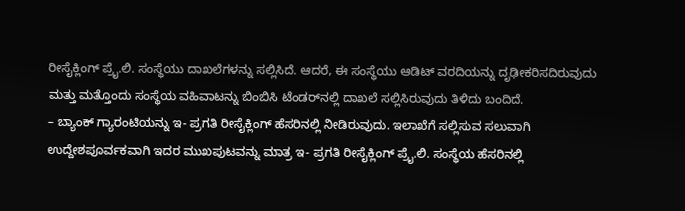ರೀಸೈಕ್ಲಿಂಗ್ ಪ್ರೈ.ಲಿ. ಸಂಸ್ಥೆಯು ದಾಖಲೆಗಳನ್ನು ಸಲ್ಲಿಸಿದೆ. ಆದರೆ, ಈ ಸಂಸ್ಥೆಯು ಆಡಿಟ್ ವರದಿಯನ್ನು ದೃಢೀಕರಿಸದಿರುವುದು ಮತ್ತು ಮತ್ತೊಂದು ಸಂಸ್ಥೆಯ ವಹಿವಾಟನ್ನು ಬಿಂಬಿಸಿ ಟೆಂಡರ್‌ನಲ್ಲಿ ದಾಖಲೆ ಸಲ್ಲಿಸಿರುವುದು ತಿಳಿದು ಬಂದಿದೆ.
– ಬ್ಯಾಂಕ್ ಗ್ಯಾರಂಟಿಯನ್ನು ಇ- ಪ್ರಗತಿ ರೀಸೈಕ್ಲಿಂಗ್ ಹೆಸರಿನಲ್ಲಿ ನೀಡಿರುವುದು. ಇಲಾಖೆಗೆ ಸಲ್ಲಿಸುವ ಸಲುವಾಗಿ ಉದ್ದೇಶಪೂರ್ವಕವಾಗಿ ಇದರ ಮುಖಪುಟವನ್ನು ಮಾತ್ರ ಇ- ಪ್ರಗತಿ ರೀಸೈಕ್ಲಿಂಗ್ ಪ್ರೈ.ಲಿ. ಸಂಸ್ಥೆಯ ಹೆಸರಿನಲ್ಲಿ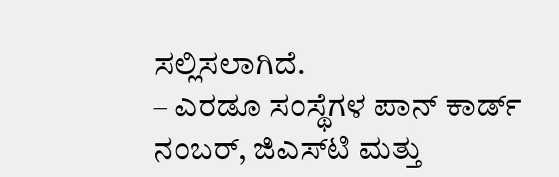ಸಲ್ಲಿಸಲಾಗಿದೆ.
– ಎರಡೂ ಸಂಸ್ಥೆಗಳ ಪಾನ್ ಕಾರ್ಡ್ ನಂಬರ್, ಜಿಎಸ್‌ಟಿ ಮತ್ತು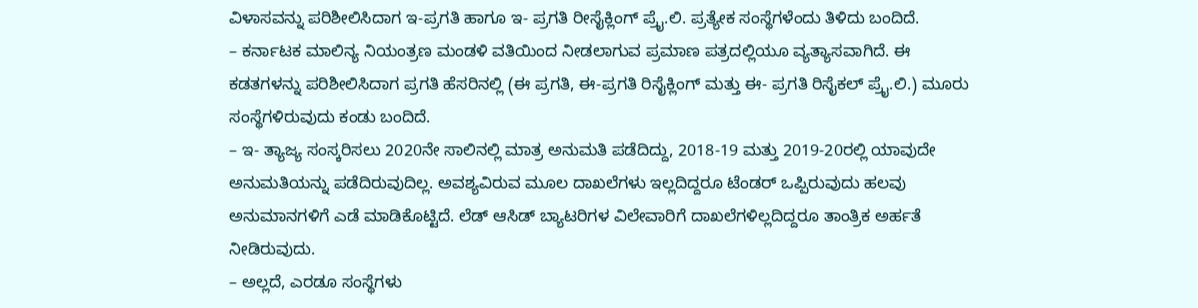ವಿಳಾಸವನ್ನು ಪರಿಶೀಲಿಸಿದಾಗ ಇ-ಪ್ರಗತಿ ಹಾಗೂ ಇ- ಪ್ರಗತಿ ರೀಸೈಕ್ಲಿಂಗ್ ಪ್ರೈ.ಲಿ. ಪ್ರತ್ಯೇಕ ಸಂಸ್ಥೆಗಳೆಂದು ತಿಳಿದು ಬಂದಿದೆ.
– ಕರ್ನಾಟಕ ಮಾಲಿನ್ಯ ನಿಯಂತ್ರಣ ಮಂಡಳಿ ವತಿಯಿಂದ ನೀಡಲಾಗುವ ಪ್ರಮಾಣ ಪತ್ರದಲ್ಲಿಯೂ ವ್ಯತ್ಯಾಸವಾಗಿದೆ. ಈ ಕಡತಗಳನ್ನು ಪರಿಶೀಲಿಸಿದಾಗ ಪ್ರಗತಿ ಹೆಸರಿನಲ್ಲಿ (ಈ ಪ್ರಗತಿ, ಈ-ಪ್ರಗತಿ ರಿಸೈಕ್ಲಿಂಗ್ ಮತ್ತು ಈ- ಪ್ರಗತಿ ರಿಸೈಕಲ್ ಪ್ರೈ.ಲಿ.) ಮೂರು ಸಂಸ್ಥೆಗಳಿರುವುದು ಕಂಡು ಬಂದಿದೆ.
– ಇ- ತ್ಯಾಜ್ಯ ಸಂಸ್ಕರಿಸಲು 2020ನೇ ಸಾಲಿನಲ್ಲಿ ಮಾತ್ರ ಅನುಮತಿ ಪಡೆದಿದ್ದು, 2018-19 ಮತ್ತು 2019-20ರಲ್ಲಿ ಯಾವುದೇ ಅನುಮತಿಯನ್ನು ಪಡೆದಿರುವುದಿಲ್ಲ. ಅವಶ್ಯವಿರುವ ಮೂಲ ದಾಖಲೆಗಳು ಇಲ್ಲದಿದ್ದರೂ ಟೆಂಡರ್ ಒಪ್ಪಿರುವುದು ಹಲವು ಅನುಮಾನಗಳಿಗೆ ಎಡೆ ಮಾಡಿಕೊಟ್ಟಿದೆ. ಲೆಡ್ ಆಸಿಡ್ ಬ್ಯಾಟರಿಗಳ ವಿಲೇವಾರಿಗೆ ದಾಖಲೆಗಳಿಲ್ಲದಿದ್ದರೂ ತಾಂತ್ರಿಕ ಅರ್ಹತೆ ನೀಡಿರುವುದು.
– ಅಲ್ಲದೆ, ಎರಡೂ ಸಂಸ್ಥೆಗಳು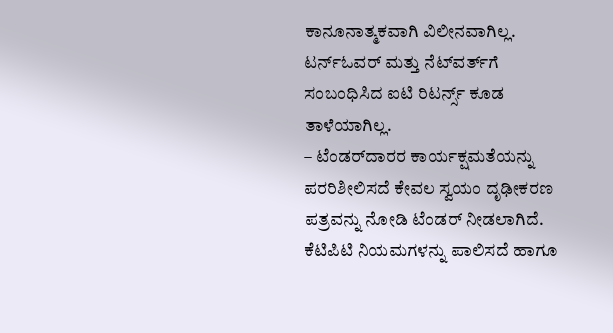ಕಾನೂನಾತ್ಮಕವಾಗಿ ವಿಲೀನವಾಗಿಲ್ಲ. ಟರ್ನ್‌ಓವರ್ ಮತ್ತು ನೆಟ್‌ವರ್ತ್‌ಗೆ ಸಂಬಂಧಿಸಿದ ಐಟಿ ರಿಟರ್ನ್ಸ್ ಕೂಡ ತಾಳೆಯಾಗಿಲ್ಲ.
– ಟೆಂಡರ್‌ದಾರರ ಕಾರ್ಯಕ್ಷಮತೆಯನ್ನು ಪರರಿಶೀಲಿಸದೆ ಕೇವಲ ಸ್ವಯಂ ದೃಢೀಕರಣ ಪತ್ರವನ್ನು ನೋಡಿ ಟೆಂಡರ್ ನೀಡಲಾಗಿದೆ. ಕೆಟಿಪಿಟಿ ನಿಯಮಗಳನ್ನು ಪಾಲಿಸದೆ ಹಾಗೂ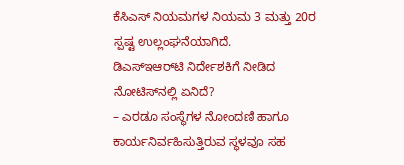ಕೆಸಿಎಸ್ ನಿಯಮಗಳ ನಿಯಮ 3 ಮತ್ತು 20ರ ಸ್ಪಷ್ಟ ಉಲ್ಲಂಘನೆಯಾಗಿದೆ.
ಡಿಎಸ್‌ಇಆರ್‌ಟಿ ನಿರ್ದೇಶಕಿಗೆ ನೀಡಿದ ನೋಟಿಸ್‌ನಲ್ಲಿ ಏನಿದೆ?
– ಎರಡೂ ಸಂಸ್ಥೆಗಳ ನೋಂದಣಿ ಹಾಗೂ ಕಾರ್ಯನಿರ್ವಹಿಸುತ್ತಿರುವ ಸ್ಥಳವೂ ಸಹ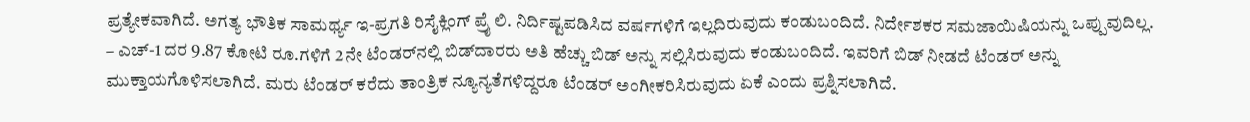ಪ್ರತ್ಯೇಕವಾಗಿದೆ. ಅಗತ್ಯ ಭೌತಿಕ ಸಾಮರ್ಥ್ಯ ಇ-ಪ್ರಗತಿ ರಿಸೈಕ್ಲಿಂಗ್ ಪ್ರೈ ಲಿ. ನಿರ್ದಿಷ್ಟಪಡಿಸಿದ ವರ್ಷಗಳಿಗೆ ಇಲ್ಲದಿರುವುದು ಕಂಡುಬಂದಿದೆ. ನಿರ್ದೇಶಕರ ಸಮಜಾಯಿಷಿಯನ್ನು ಒಪ್ಪುವುದಿಲ್ಲ.
– ಎಚ್-1 ದರ 9.87 ಕೋಟಿ ರೂ.ಗಳಿಗೆ 2ನೇ ಟೆಂಡರ್‌ನಲ್ಲಿ ಬಿಡ್‌ದಾರರು ಅತಿ ಹೆಚ್ಚು ಬಿಡ್ ಅನ್ನು ಸಲ್ಲಿಸಿರುವುದು ಕಂಡುಬಂದಿದೆ. ಇವರಿಗೆ ಬಿಡ್ ನೀಡದೆ ಟೆಂಡರ್ ಅನ್ನು ಮುಕ್ತಾಯಗೊಳಿಸಲಾಗಿದೆ. ಮರು ಟೆಂಡರ್ ಕರೆದು ತಾಂತ್ರಿಕ ನ್ಯೂನ್ಯತೆಗಳಿದ್ದರೂ ಟೆಂಡರ್ ಅಂಗೀಕರಿಸಿರುವುದು ಏಕೆ ಎಂದು ಪ್ರಶ್ನಿಸಲಾಗಿದೆ.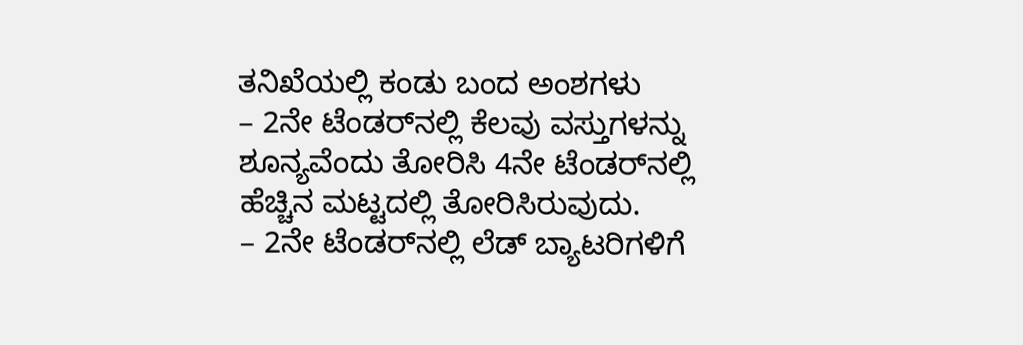ತನಿಖೆಯಲ್ಲಿ ಕಂಡು ಬಂದ ಅಂಶಗಳು
– 2ನೇ ಟೆಂಡರ್‌ನಲ್ಲಿ ಕೆಲವು ವಸ್ತುಗಳನ್ನು ಶೂನ್ಯವೆಂದು ತೋರಿಸಿ 4ನೇ ಟೆಂಡರ್‌ನಲ್ಲಿ ಹೆಚ್ಚಿನ ಮಟ್ಟದಲ್ಲಿ ತೋರಿಸಿರುವುದು.
– 2ನೇ ಟೆಂಡರ್‌ನಲ್ಲಿ ಲೆಡ್ ಬ್ಯಾಟರಿಗಳಿಗೆ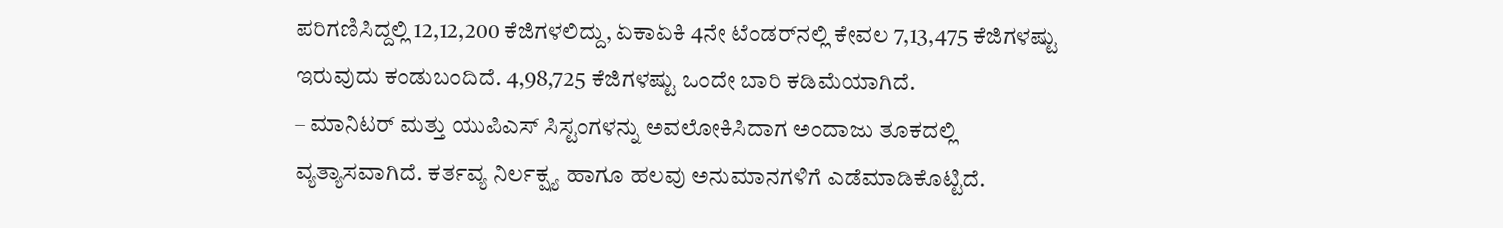ಪರಿಗಣಿಸಿದ್ದಲ್ಲಿ 12,12,200 ಕೆಜಿಗಳಲಿದ್ದು, ಏಕಾಏಕಿ 4ನೇ ಟೆಂಡರ್‌ನಲ್ಲಿ ಕೇವಲ 7,13,475 ಕೆಜಿಗಳಷ್ಟು ಇರುವುದು ಕಂಡುಬಂದಿದೆ. 4,98,725 ಕೆಜಿಗಳಷ್ಟು ಒಂದೇ ಬಾರಿ ಕಡಿಮೆಯಾಗಿದೆ.
– ಮಾನಿಟರ್ ಮತ್ತು ಯುಪಿಎಸ್ ಸಿಸ್ಟಂಗಳನ್ನು ಅವಲೋಕಿಸಿದಾಗ ಅಂದಾಜು ತೂಕದಲ್ಲಿ ವ್ಯತ್ಯಾಸವಾಗಿದೆ. ಕರ್ತವ್ಯ ನಿರ್ಲಕ್ಷ್ಯ ಹಾಗೂ ಹಲವು ಅನುಮಾನಗಳಿಗೆ ಎಡೆಮಾಡಿಕೊಟ್ಟಿದೆ.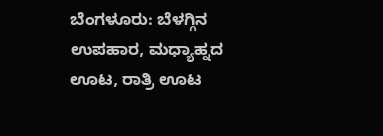ಬೆಂಗಳೂರು: ಬೆಳಗ್ಗಿನ ಉಪಹಾರ, ಮಧ್ಯಾಹ್ನದ ಊಟ, ರಾತ್ರಿ ಊಟ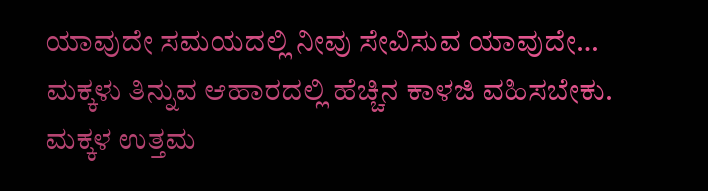ಯಾವುದೇ ಸಮಯದಲ್ಲಿ ನೀವು ಸೇವಿಸುವ ಯಾವುದೇ…
ಮಕ್ಕಳು ತಿನ್ನುವ ಆಹಾರದಲ್ಲಿ ಹೆಚ್ಚಿನ ಕಾಳಜಿ ವಹಿಸಬೇಕು. ಮಕ್ಕಳ ಉತ್ತಮ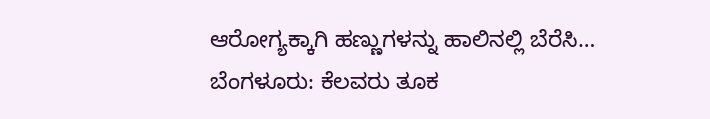ಆರೋಗ್ಯಕ್ಕಾಗಿ ಹಣ್ಣುಗಳನ್ನು ಹಾಲಿನಲ್ಲಿ ಬೆರೆಸಿ…
ಬೆಂಗಳೂರು: ಕೆಲವರು ತೂಕ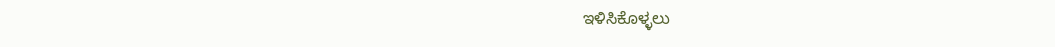ಇಳಿಸಿಕೊಳ್ಳಲು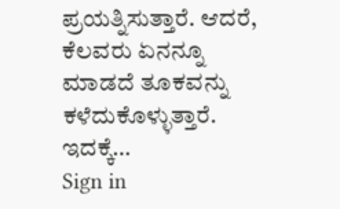ಪ್ರಯತ್ನಿಸುತ್ತಾರೆ. ಆದರೆ, ಕೆಲವರು ಏನನ್ನೂ ಮಾಡದೆ ತೂಕವನ್ನು ಕಳೆದುಕೊಳ್ಳುತ್ತಾರೆ. ಇದಕ್ಕೆ…
Sign in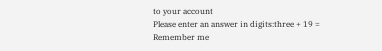to your account
Please enter an answer in digits:three + 19 =
Remember me